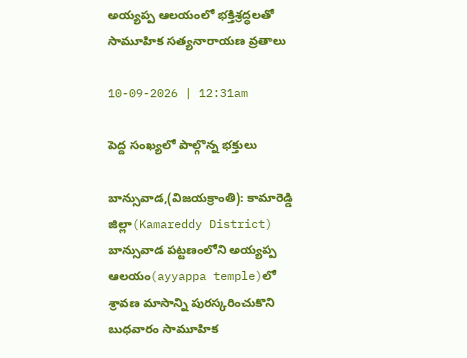అయ్యప్ప ఆలయంలో భక్తిశ్రద్ధలతో సామూహిక సత్యనారాయణ వ్రతాలు

10-09-2026 | 12:31am

పెద్ద సంఖ్యలో పాల్గొన్న భక్తులు

బాన్సువాడ,(విజయక్రాంతి): కామారెడ్డి జిల్లా(Kamareddy District) బాన్సువాడ పట్టణంలోని అయ్యప్ప ఆలయం(ayyappa temple)లో శ్రావణ మాసాన్ని పురస్కరించుకొని బుధవారం సామూహిక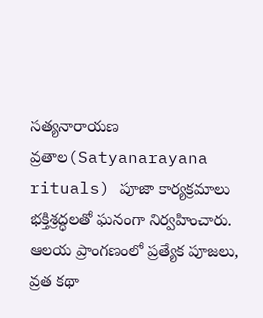సత్యనారాయణ వ్రతాల(Satyanarayana rituals) పూజా కార్యక్రమాలు భక్తిశ్రద్ధలతో ఘనంగా నిర్వహించారు. ఆలయ ప్రాంగణంలో ప్రత్యేక పూజలు, వ్రత కథా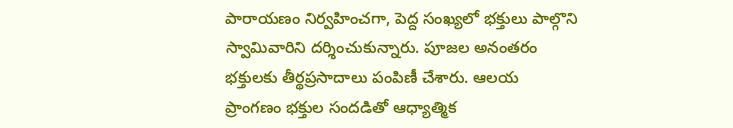పారాయణం నిర్వహించగా, పెద్ద సంఖ్యలో భక్తులు పాల్గొని స్వామివారిని దర్శించుకున్నారు. పూజల అనంతరం భక్తులకు తీర్థప్రసాదాలు పంపిణీ చేశారు. ఆలయ ప్రాంగణం భక్తుల సందడితో ఆధ్యాత్మిక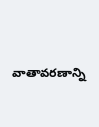వాతావరణాన్ని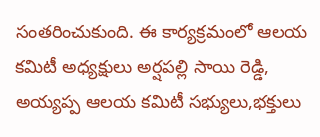సంతరించుకుంది. ఈ కార్యక్రమంలో ఆలయ కమిటీ అధ్యక్షులు అర్షపల్లి సాయి రెడ్డి, అయ్యప్ప ఆలయ కమిటీ సభ్యులు,భక్తులు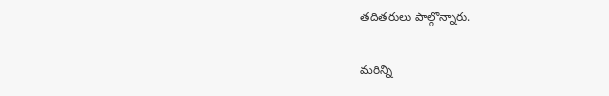తదితరులు పాల్గొన్నారు.

మరిన్ని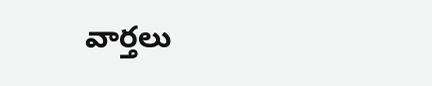వార్తలు